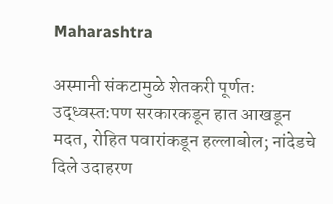Maharashtra

अस्मानी संकटामुळे शेतकरी पूर्णतः उद्ध्वस्त:पण सरकारकडून हात आखडून मदत, रोहित पवारांकडून हल्लाबोल; नांदेडचे दिले उदाहरण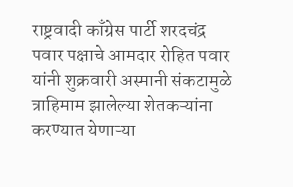राष्ट्रवादी काँग्रेस पार्टी शरदचंद्र पवार पक्षाचे आमदार रोहित पवार यांनी शुक्रवारी अस्मानी संकटामुळे त्राहिमाम झालेल्या शेतकऱ्यांना करण्यात येणाऱ्या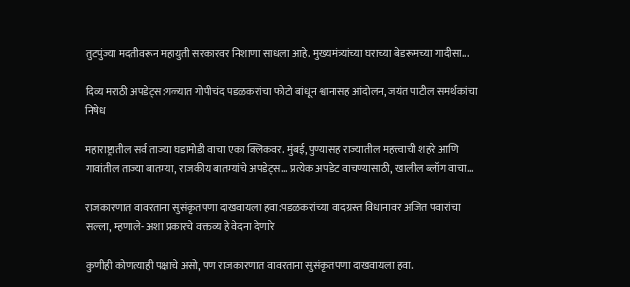तुटपुंज्या मदतीवरून महायुती सरकारवर निशाणा साधला आहे. मुख्यमंत्र्यांच्या घराच्या बेडरूमच्या गादीसा...

दिव्य मराठी अपडेट्स:गळ्यात गोपीचंद पडळकरांचा फोटो बांधून श्वानासह आंदोलन, जयंत पाटील समर्थकांचा निषेध

महाराष्ट्रातील सर्व ताज्या घडामोडी वाचा एका क्लिकवर. मुंबई, पुण्यासह राज्यातील महत्त्वाची शहरे आणि गावांतील ताज्या बातम्या, राजकीय बातम्यांचे अपडेट्स... प्रत्येक अपडेट वाचण्यासाठी, खालील ब्लॉग वाचा...

राजकारणात वावरताना सुसंकृतपणा दाखवायला हवा:पडळकरांच्या वादग्रस्त विधानावर अजित पवारांचा सल्ला, म्हणाले- अशा प्रकारचे वक्तव्य हे वेदना देणारे

कुणीही कोणत्याही पक्षाचे असो, पण राजकारणात वावरताना सुसंकृतपणा दाखवायला हवा.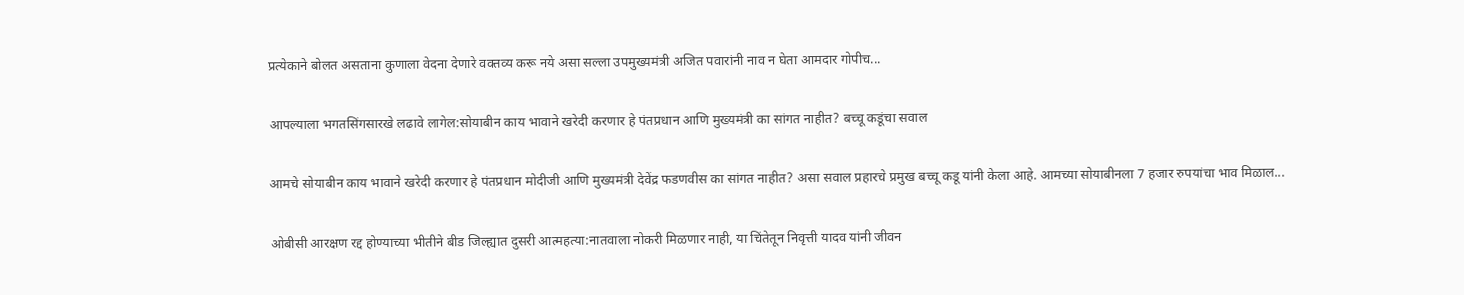प्रत्येकाने बोलत असताना कुणाला वेदना देणारे वक्तव्य करू नये असा सल्ला उपमुख्यमंत्री अजित पवारांनी नाव न घेता आमदार गोपीच...

आपल्याला भगतसिंगसारखे लढावे लागेल:सोयाबीन काय भावाने खरेदी करणार हे पंतप्रधान आणि मुख्यमंत्री का सांगत नाहीत? बच्चू कडूंचा सवाल

आमचे सोयाबीन काय भावाने खरेदी करणार हे पंतप्रधान मोदीजी आणि मुख्यमंत्री देवेंद्र फडणवीस का सांगत नाहीत? असा सवाल प्रहारचे प्रमुख बच्चू कडू यांनी केला आहे. आमच्या सोयाबीनला 7 हजार रुपयांचा भाव मिळाल...

ओबीसी आरक्षण रद्द होण्याच्या भीतीने बीड जिल्ह्यात दुसरी आत्महत्या:नातवाला नोकरी मिळणार नाही, या चिंतेतून निवृत्ती यादव यांनी जीवन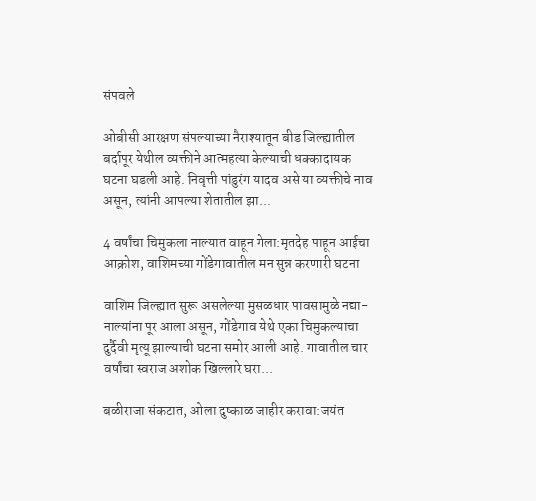संपवले

ओबीसी आरक्षण संपल्याच्या नैराश्यातून बीड जिल्ह्यातील बर्दापूर येथील व्यक्तीने आत्महत्या केल्याची धक्कादायक घटना घडली आहे. निवृत्ती पांडुरंग यादव असे या व्यक्तीचे नाव असून, त्यांनी आपल्या शेतातील झा...

4 वर्षांचा चिमुकला नाल्यात वाहून गेला:मृतदेह पाहून आईचा आक्रोश, वाशिमच्या गोंडेगावातील मन सुन्न करणारी घटना

वाशिम जिल्ह्यात सुरू असलेल्या मुसळधार पावसामुळे नद्या-नाल्यांना पूर आला असून, गोंडेगाव येथे एका चिमुकल्याचा दुर्दैवी मृत्यू झाल्याची घटना समोर आली आहे. गावातील चार वर्षांचा स्वराज अशोक खिल्लारे घरा...

बळीराजा संकटात, ओला दुष्काळ जाहीर करावा:जयंत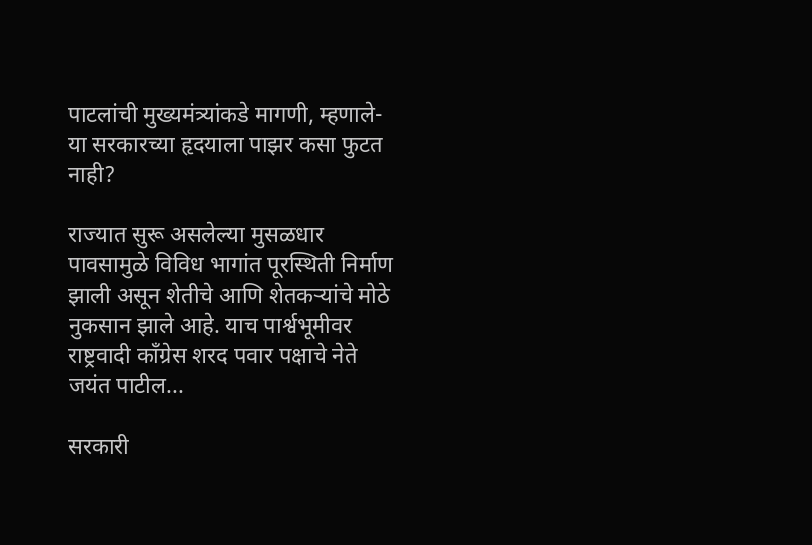पाटलांची मुख्यमंत्र्यांकडे मागणी, म्हणाले- या सरकारच्या हृदयाला पाझर कसा फुटत नाही?

राज्यात सुरू असलेल्या मुसळधार पावसामुळे विविध भागांत पूरस्थिती निर्माण झाली असून शेतीचे आणि शेतकऱ्यांचे मोठे नुकसान झाले आहे. याच पार्श्वभूमीवर राष्ट्रवादी काँग्रेस शरद पवार पक्षाचे नेते जयंत पाटील...

सरकारी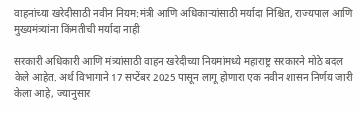वाहनांच्या खरेदीसाठी नवीन नियम:मंत्री आणि अधिकाऱ्यांसाठी मर्यादा निश्चित, राज्यपाल आणि मुख्यमंत्र्यांना किंमतीची मर्यादा नाही

सरकारी अधिकारी आणि मंत्र्यांसाठी वाहन खरेदीच्या नियमांमध्ये महाराष्ट्र सरकारने मोठे बदल केले आहेत. अर्थ विभागाने 17 सप्टेंबर 2025 पासून लागू होणारा एक नवीन शासन निर्णय जारी केला आहे, ज्यानुसार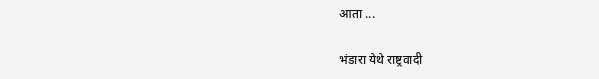आता ...

भंडारा येथे राष्ट्रवादी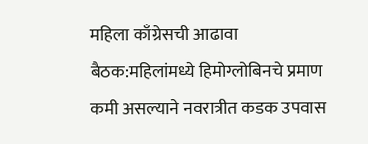महिला काँग्रेसची आढावा बैठक:महिलांमध्ये हिमोग्लोबिनचे प्रमाण कमी असल्याने नवरात्रीत कडक उपवास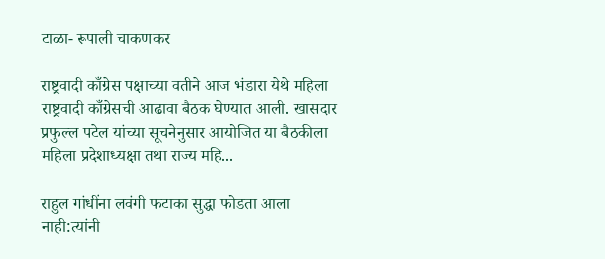टाळा- रूपाली चाकणकर

राष्ट्रवादी काँग्रेस पक्षाच्या वतीने आज भंडारा येथे महिला राष्ट्रवादी काँग्रेसची आढावा बैठक घेण्यात आली. खासदार प्रफुल्ल पटेल यांच्या सूचनेनुसार आयोजित या बैठकीला महिला प्रदेशाध्यक्षा तथा राज्य महि...

राहुल गांधींना लवंगी फटाका सुद्धा फोडता आला नाही:त्यांनी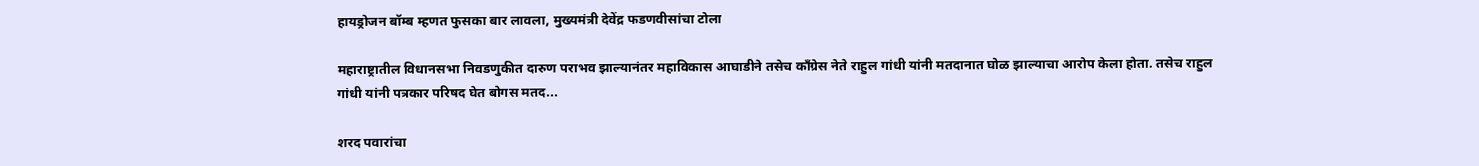हायड्रोजन बॉम्ब म्हणत फुसका बार लावला, मुख्यमंत्री देवेंद्र फडणवीसांचा टोला

महाराष्ट्रातील विधानसभा निवडणुकीत दारुण पराभव झाल्यानंतर महाविकास आघाडीने तसेच कॉंग्रेस नेते राहुल गांधी यांनी मतदानात घोळ झाल्याचा आरोप केला होता. तसेच राहुल गांधी यांनी पत्रकार परिषद घेत बोगस मतद...

शरद पवारांचा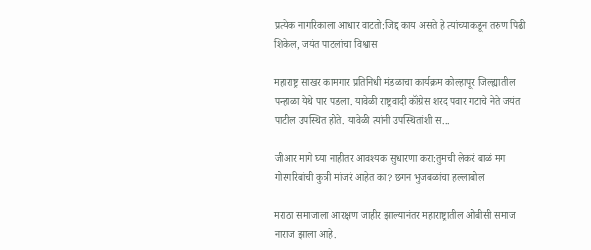प्रत्येक नागरिकाला आधार वाटतो:जिद्द काय असते हे त्यांच्याकडून तरुण पिढी शिकेल, जयंत पाटलांचा विश्वास

महाराष्ट्र साखर कामगार प्रतिनिधी मंडळाचा कार्यक्रम कोल्हापूर जिल्ह्यातील पन्हाळा येथे पार पडला. यावेळी राष्ट्रवादी कॉंग्रेस शरद पवार गटाचे नेते जयंत पाटील उपस्थित होते. यावेळी त्यांनी उपस्थितांशी स...

जीआर मागे घ्या नाहीतर आवश्यक सुधारणा करा:तुमची लेकरं बाळं मग गोरगरिबांची कुत्री मांजरं आहेत का? छगन भुजबळांचा हल्लाबोल

मराठा समाजाला आरक्षण जाहीर झाल्यानंतर महाराष्ट्रातील ओबीसी समाज नाराज झाला आहे.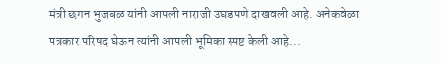मंत्री छगन भुजबळ यांनी आपली नाराजी उघडपणे दाखवली आहे. अनेकवेळा पत्रकार परिषद घेऊन त्यांनी आपली भूमिका स्पष्ट केली आहे...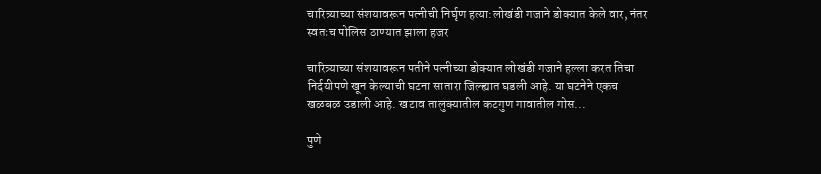चारित्र्याच्या संशयावरून पत्नीची निर्घृण हत्या:लोखंडी गजाने डोक्यात केले वार, नंतर स्वतःच पोलिस ठाण्यात झाला हजर

चारित्र्याच्या संशयावरून पतीने पत्नीच्या डोक्यात लोखंडी गजाने हल्ला करत तिचा निर्दयीपणे खून केल्याची घटना सातारा जिल्ह्यात घडली आहे. या घटनेने एकच खळबळ उडाली आहे. खटाव तालुक्यातील कटगुण गावातील गोस...

पुणे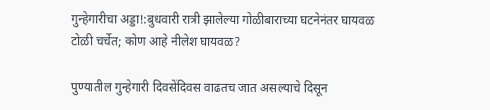गुन्हेगारीचा अड्डा!:बुधवारी रात्री झालेल्या गोळीबाराच्या घटनेनंतर घायवळ टोळी चर्चेत; कोण आहे नीलेश घायवळ?

पुण्यातील गुन्हेगारी दिवसेंदिवस वाढतच जात असल्याचे दिसून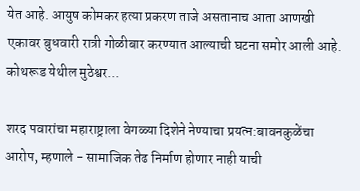येत आहे. आयुष कोमकर हत्या प्रकरण ताजे असतानाच आता आणखी एकावर बुधवारी रात्री गोळीबार करण्यात आल्याची घटना समोर आली आहे. कोथरूड येथील मुठेश्वर...

शरद पवारांचा महाराष्ट्राला वेगळ्या दिशेने नेण्याचा प्रयत्न:बावनकुळेंचा आरोप, म्हणाले - सामाजिक तेढ निर्माण होणार नाही याची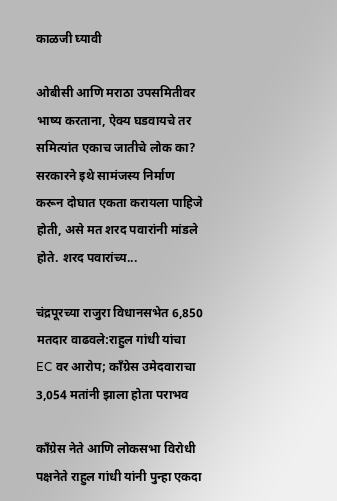काळजी घ्यावी

ओबीसी आणि मराठा उपसमितीवर भाष्य करताना, ऐक्य घडवायचे तर समित्यांत एकाच जातीचे लोक का? सरकारने इथे सामंजस्य निर्माण करून दोघात एकता करायला पाहिजे होती, असे मत शरद पवारांनी मांडले होते. शरद पवारांच्य...

चंद्रपूरच्या राजुरा विधानसभेत 6,850 मतदार वाढवले:राहुल गांधी यांचा EC वर आरोप; काँग्रेस उमेदवाराचा 3,054 मतांनी झाला होता पराभव

काँग्रेस नेते आणि लोकसभा विरोधी पक्षनेते राहुल गांधी यांनी पुन्हा एकदा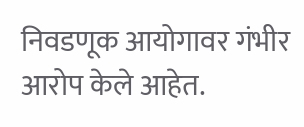निवडणूक आयोगावर गंभीर आरोप केले आहेत.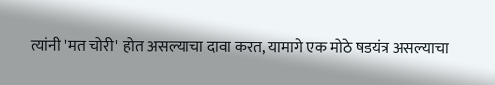त्यांनी 'मत चोरी' होत असल्याचा दावा करत, यामागे एक मोठे षडयंत्र असल्याचा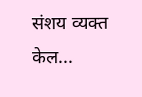संशय व्यक्त केल...